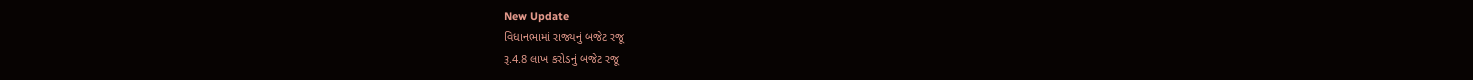New Update
વિધાનભામાં રાજ્યનું બજેટ રજૂ
રૂ.4.8 લાખ કરોડનું બજેટ રજૂ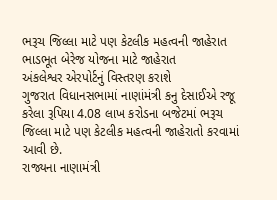ભરૂચ જિલ્લા માટે પણ કેટલીક મહત્વની જાહેરાત
ભાડભૂત બેરેજ યોજના માટે જાહેરાત
અંકલેશ્વર એરપોર્ટનું વિસ્તરણ કરાશે
ગુજરાત વિધાનસભામાં નાણાંમંત્રી કનુ દેસાઈએ રજૂ કરેલા રૂપિયા 4.08 લાખ કરોડના બજેટમાં ભરૂચ જિલ્લા માટે પણ કેટલીક મહત્વની જાહેરાતો કરવામાં આવી છે.
રાજ્યના નાણામંત્રી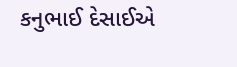કનુભાઈ દેસાઈએ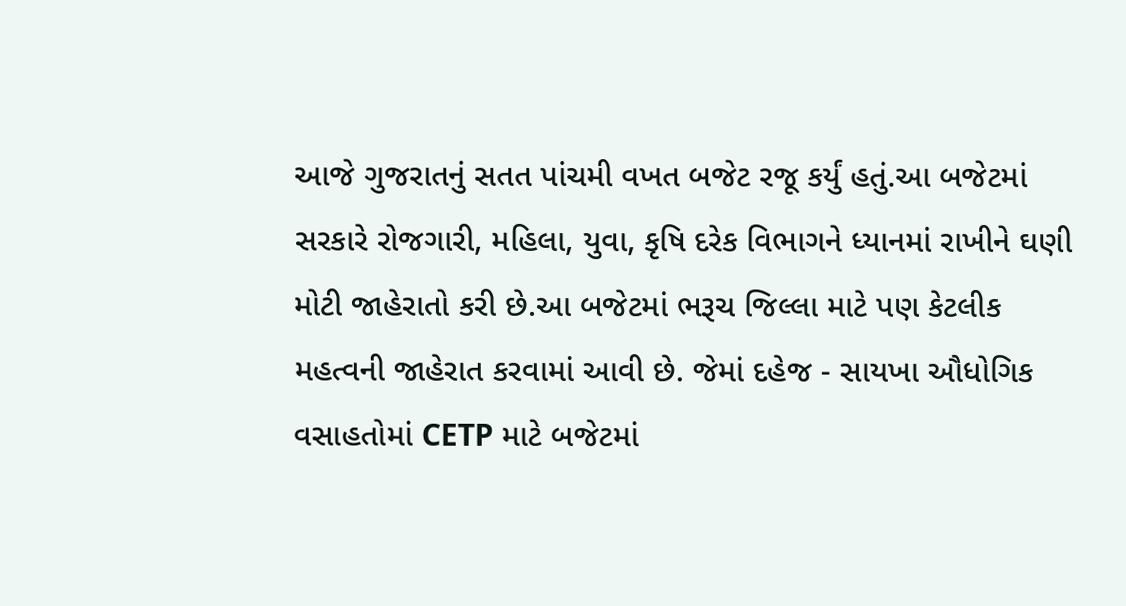આજે ગુજરાતનું સતત પાંચમી વખત બજેટ રજૂ કર્યું હતું.આ બજેટમાં સરકારે રોજગારી, મહિલા, યુવા, કૃષિ દરેક વિભાગને ધ્યાનમાં રાખીને ઘણી મોટી જાહેરાતો કરી છે.આ બજેટમાં ભરૂચ જિલ્લા માટે પણ કેટલીક મહત્વની જાહેરાત કરવામાં આવી છે. જેમાં દહેજ - સાયખા ઔધોગિક વસાહતોમાં CETP માટે બજેટમાં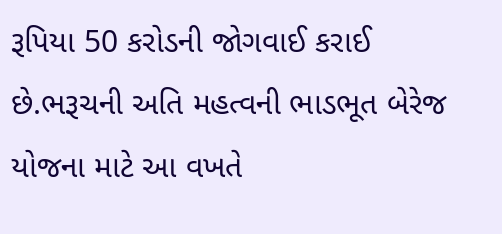રૂપિયા 50 કરોડની જોગવાઈ કરાઈ છે.ભરૂચની અતિ મહત્વની ભાડભૂત બેરેજ યોજના માટે આ વખતે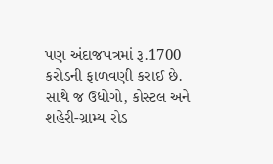પણ અંદાજપત્રમાં રૂ.1700 કરોડની ફાળવણી કરાઈ છે. સાથે જ ઉધોગો, કોસ્ટલ અને શહેરી-ગ્રામ્ય રોડ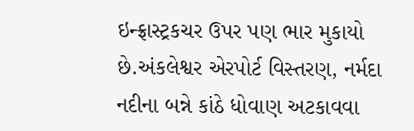ઇન્ફ્રાસ્ટ્રકચર ઉપર પણ ભાર મુકાયો છે.અંકલેશ્વર એરપોર્ટ વિસ્તરણ, નર્મદા નદીના બન્ને કાંઠે ધોવાણ અટકાવવા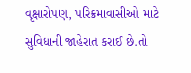વૃક્ષારોપણ, પરિક્રમાવાસીઓ માટે સુવિધાની જાહેરાત કરાઈ છે.તો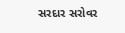સરદાર સરોવર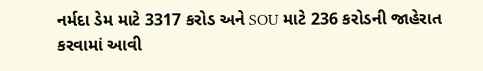નર્મદા ડેમ માટે 3317 કરોડ અને SOU માટે 236 કરોડની જાહેરાત કરવામાં આવી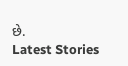છે.
Latest Stories